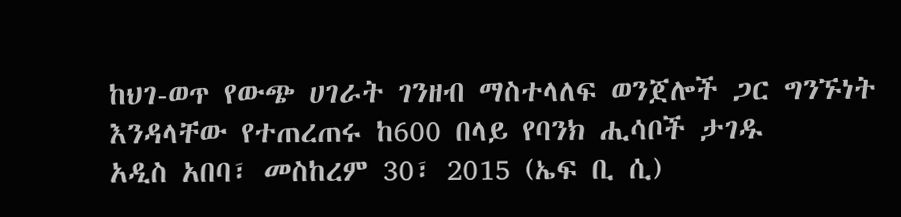ከህገ-ወጥ የውጭ ሀገራት ገንዘብ ማስተላለፍ ወንጀሎች ጋር ግንኙነት እንዳላቸው የተጠረጠሩ ከ600 በላይ የባንክ ሒሳቦች ታገዱ
አዲስ አበባ፣ መስከረም 30፣ 2015 (ኤፍ ቢ ሲ)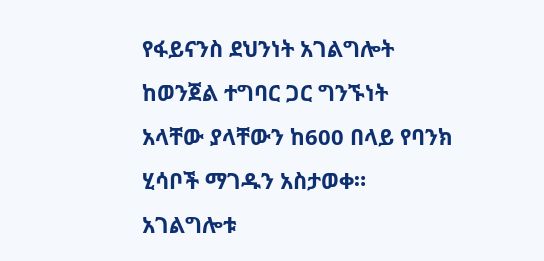የፋይናንስ ደህንነት አገልግሎት ከወንጀል ተግባር ጋር ግንኙነት አላቸው ያላቸውን ከ600 በላይ የባንክ ሂሳቦች ማገዱን አስታወቀ።
አገልግሎቱ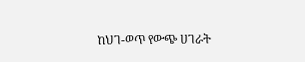ከህገ-ወጥ የውጭ ሀገራት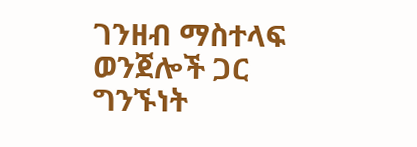ገንዘብ ማስተላፍ ወንጀሎች ጋር ግንኙነት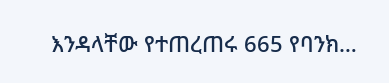እንዳላቸው የተጠረጠሩ 665 የባንክ…